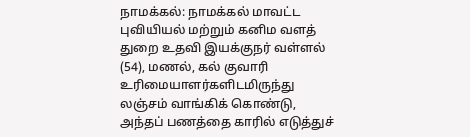நாமக்கல்: நாமக்கல் மாவட்ட புவியியல் மற்றும் கனிம வளத் துறை உதவி இயக்குநர் வள்ளல் (54), மணல், கல் குவாரி உரிமையாளர்களிடமிருந்து லஞ்சம் வாங்கிக் கொண்டு, அந்தப் பணத்தை காரில் எடுத்துச்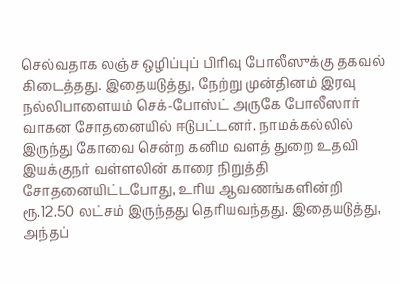செல்வதாக லஞ்ச ஒழிப்புப் பிரிவு போலீஸுக்கு தகவல் கிடைத்தது. இதையடுத்து, நேற்று முன்தினம் இரவு நல்லிபாளையம் செக்-போஸ்ட் அருகே போலீஸார் வாகன சோதனையில் ஈடுபட்டனர். நாமக்கல்லில் இருந்து கோவை சென்ற கனிம வளத் துறை உதவி இயக்குநர் வள்ளலின் காரை நிறுத்தி சோதனையிட்டபோது, உரிய ஆவணங்களின்றி ரூ.12.50 லட்சம் இருந்தது தெரியவந்தது. இதையடுத்து, அந்தப்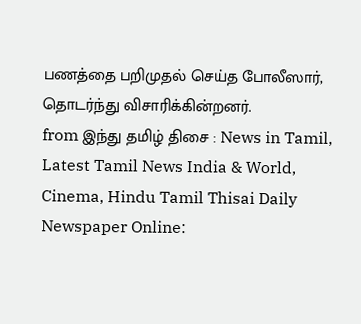பணத்தை பறிமுதல் செய்த போலீஸார், தொடர்ந்து விசாரிக்கின்றனர்.
from இந்து தமிழ் திசை : News in Tamil, Latest Tamil News India & World, Cinema, Hindu Tamil Thisai Daily Newspaper Online: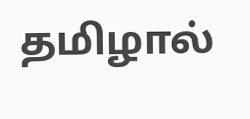தமிழால்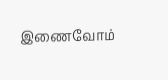இணைவோம்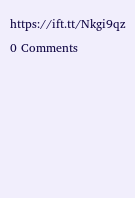https://ift.tt/Nkgi9qz
0 Comments